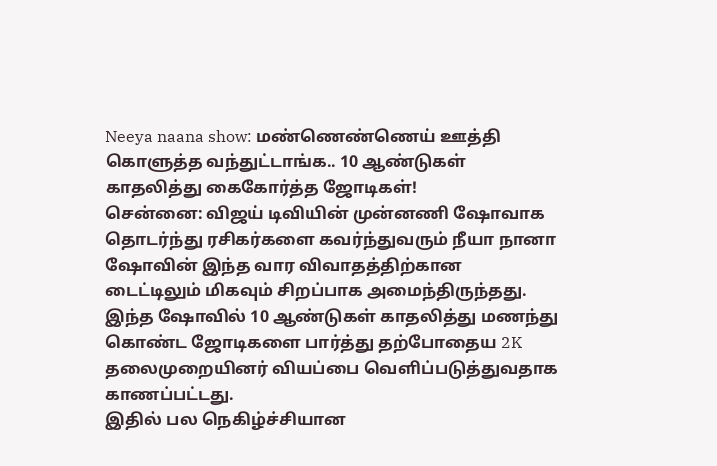Neeya naana show: மண்ணெண்ணெய் ஊத்தி கொளுத்த வந்துட்டாங்க.. 10 ஆண்டுகள் காதலித்து கைகோர்த்த ஜோடிகள்!
சென்னை: விஜய் டிவியின் முன்னணி ஷோவாக தொடர்ந்து ரசிகர்களை கவர்ந்துவரும் நீயா நானா ஷோவின் இந்த வார விவாதத்திற்கான டைட்டிலும் மிகவும் சிறப்பாக அமைந்திருந்தது. இந்த ஷோவில் 10 ஆண்டுகள் காதலித்து மணந்து கொண்ட ஜோடிகளை பார்த்து தற்போதைய 2K தலைமுறையினர் வியப்பை வெளிப்படுத்துவதாக காணப்பட்டது.
இதில் பல நெகிழ்ச்சியான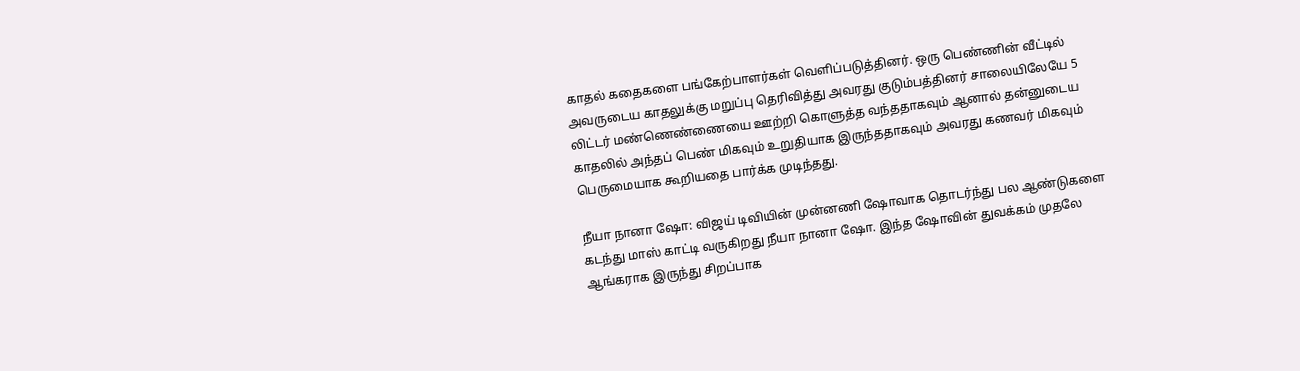காதல் கதைகளை பங்கேற்பாளர்கள் வெளிப்படுத்தினர். ஒரு பெண்ணின் வீட்டில் அவருடைய காதலுக்கு மறுப்பு தெரிவித்து அவரது குடும்பத்தினர் சாலையிலேயே 5 லிட்டர் மண்ணெண்ணையை ஊற்றி கொளுத்த வந்ததாகவும் ஆனால் தன்னுடைய காதலில் அந்தப் பெண் மிகவும் உறுதியாக இருந்ததாகவும் அவரது கணவர் மிகவும் பெருமையாக கூறியதை பார்க்க முடிந்தது.

நீயா நானா ஷோ: விஜய் டிவியின் முன்னணி ஷோவாக தொடர்ந்து பல ஆண்டுகளை கடந்து மாஸ் காட்டி வருகிறது நீயா நானா ஷோ. இந்த ஷோவின் துவக்கம் முதலே ஆங்கராக இருந்து சிறப்பாக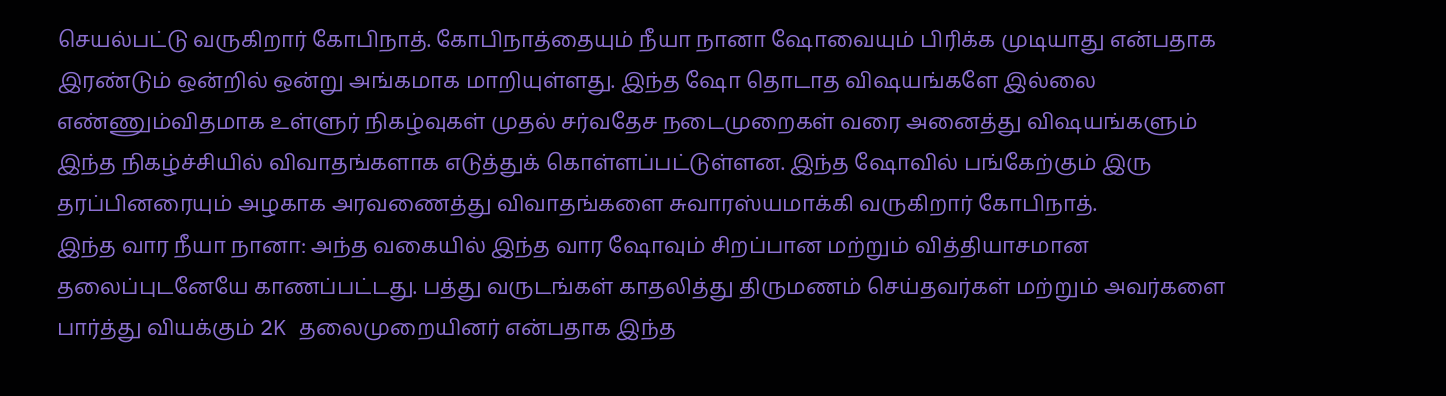செயல்பட்டு வருகிறார் கோபிநாத். கோபிநாத்தையும் நீயா நானா ஷோவையும் பிரிக்க முடியாது என்பதாக இரண்டும் ஒன்றில் ஒன்று அங்கமாக மாறியுள்ளது. இந்த ஷோ தொடாத விஷயங்களே இல்லை எண்ணும்விதமாக உள்ளுர் நிகழ்வுகள் முதல் சர்வதேச நடைமுறைகள் வரை அனைத்து விஷயங்களும் இந்த நிகழ்ச்சியில் விவாதங்களாக எடுத்துக் கொள்ளப்பட்டுள்ளன. இந்த ஷோவில் பங்கேற்கும் இரு தரப்பினரையும் அழகாக அரவணைத்து விவாதங்களை சுவாரஸ்யமாக்கி வருகிறார் கோபிநாத்.
இந்த வார நீயா நானா: அந்த வகையில் இந்த வார ஷோவும் சிறப்பான மற்றும் வித்தியாசமான தலைப்புடனேயே காணப்பட்டது. பத்து வருடங்கள் காதலித்து திருமணம் செய்தவர்கள் மற்றும் அவர்களை பார்த்து வியக்கும் 2K தலைமுறையினர் என்பதாக இந்த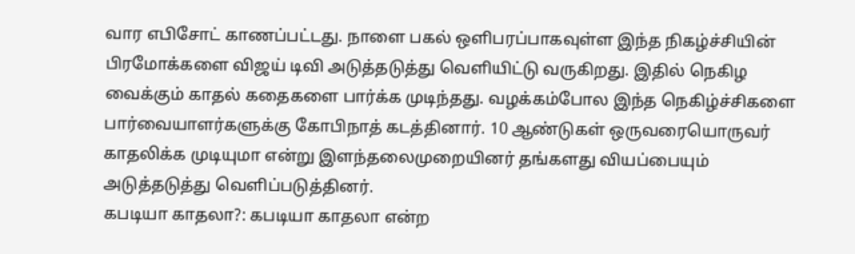வார எபிசோட் காணப்பட்டது. நாளை பகல் ஒளிபரப்பாகவுள்ள இந்த நிகழ்ச்சியின் பிரமோக்களை விஜய் டிவி அடுத்தடுத்து வெளியிட்டு வருகிறது. இதில் நெகிழ வைக்கும் காதல் கதைகளை பார்க்க முடிந்தது. வழக்கம்போல இந்த நெகிழ்ச்சிகளை பார்வையாளர்களுக்கு கோபிநாத் கடத்தினார். 10 ஆண்டுகள் ஒருவரையொருவர் காதலிக்க முடியுமா என்று இளந்தலைமுறையினர் தங்களது வியப்பையும் அடுத்தடுத்து வெளிப்படுத்தினர்.
கபடியா காதலா?: கபடியா காதலா என்ற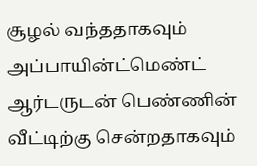சூழல் வந்ததாகவும் அப்பாயின்ட்மெண்ட் ஆர்டருடன் பெண்ணின் வீட்டிற்கு சென்றதாகவும்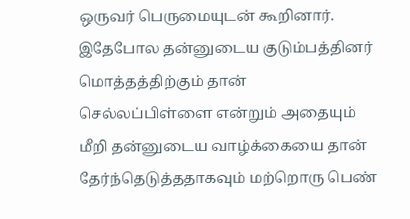ஒருவர் பெருமையுடன் கூறினார். இதேபோல தன்னுடைய குடும்பத்தினர் மொத்தத்திற்கும் தான் செல்லப்பிள்ளை என்றும் அதையும் மீறி தன்னுடைய வாழ்க்கையை தான் தேர்ந்தெடுத்ததாகவும் மற்றொரு பெண்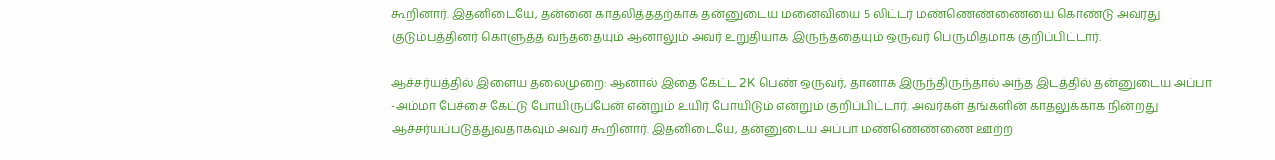கூறினார். இதனிடையே, தன்னை காதலித்ததற்காக தன்னுடைய மனைவியை 5 லிட்டர் மண்ணெண்ணையை கொண்டு அவரது குடும்பத்தினர் கொளுத்த வந்ததையும் ஆனாலும் அவர் உறுதியாக இருந்ததையும் ஒருவர் பெருமிதமாக குறிப்பிட்டார்.

ஆச்சர்யத்தில் இளைய தலைமுறை: ஆனால் இதை கேட்ட 2K பெண் ஒருவர், தானாக இருந்திருந்தால் அந்த இடத்தில் தன்னுடைய அப்பா -அம்மா பேச்சை கேட்டு போயிருப்பேன் என்றும் உயிர் போயிடும் என்றும் குறிப்பிட்டார். அவர்கள் தங்களின் காதலுக்காக நின்றது ஆச்சர்யப்படுத்துவதாகவும் அவர் கூறினார். இதனிடையே, தன்னுடைய அப்பா மண்ணெண்ணை ஊற்ற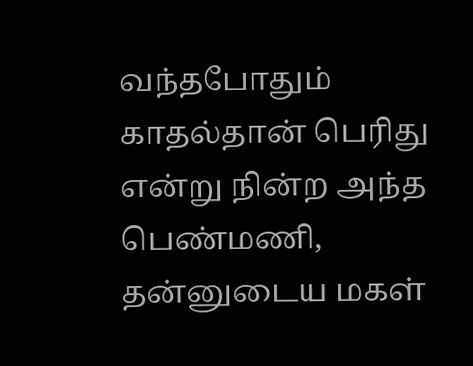வந்தபோதும் காதல்தான் பெரிது என்று நின்ற அந்த பெண்மணி, தன்னுடைய மகள்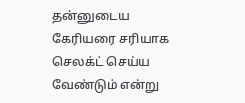தன்னுடைய கேரியரை சரியாக செலக்ட் செய்ய வேண்டும் என்று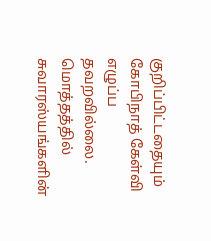குறிப்பிட்டதையும் கோபிநாத் கேள்வி எழுப்ப தவறவில்லை. மொத்தத்தில் சுவாரஸ்யங்களின்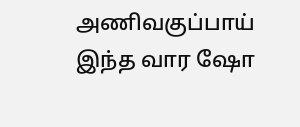அணிவகுப்பாய் இந்த வார ஷோ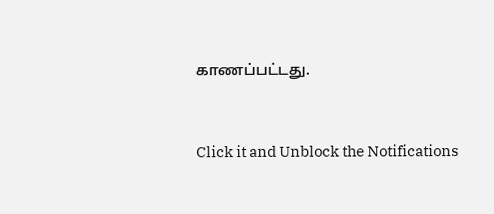காணப்பட்டது.


Click it and Unblock the Notifications